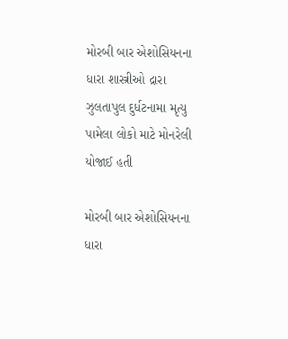મોરબી બાર એશોસિયનના ધારા શાસ્ત્રીઓ દ્રારા ઝુલતાપુલ દુર્ધટનામા મૃત્યુ પામેલા લોકો માટે મોનરેલી યોજાઈ હતી

મોરબી બાર એશોસિયનના ધારા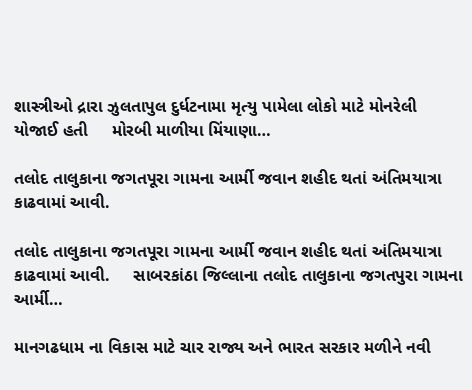શાસ્ત્રીઓ દ્રારા ઝુલતાપુલ દુર્ધટનામા મૃત્યુ પામેલા લોકો માટે મોનરેલી યોજાઈ હતી     મોરબી માળીયા મિંયાણા…

તલોદ તાલુકાના જગતપૂરા ગામના આર્મી જવાન શહીદ થતાં અંતિમયાત્રા કાઢવામાં આવી.

તલોદ તાલુકાના જગતપૂરા ગામના આર્મી જવાન શહીદ થતાં અંતિમયાત્રા કાઢવામાં આવી.     સાબરકાંઠા જિલ્લાના તલોદ તાલુકાના જગતપુરા ગામના આર્મી…

માનગઢધામ ના વિકાસ માટે ચાર રાજ્ય અને ભારત સરકાર મળીને નવી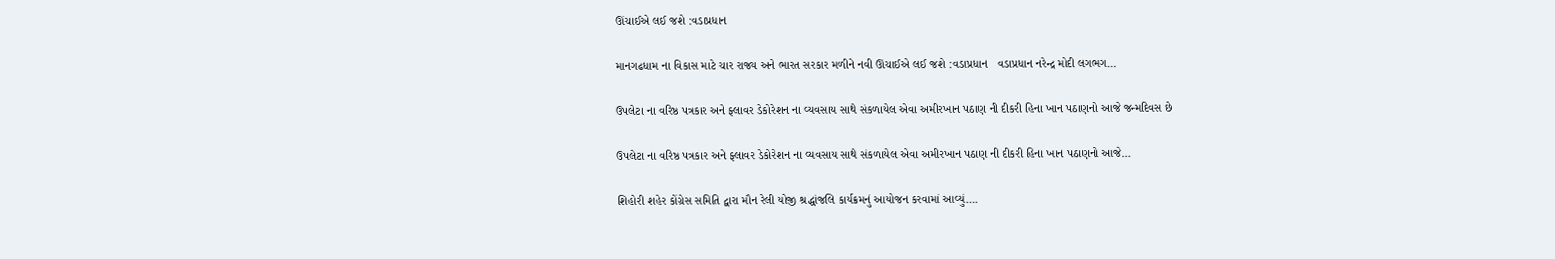ઊંચાઈએ લઈ જશે :વડાપ્રધાન

માનગઢધામ ના વિકાસ માટે ચાર રાજ્ય અને ભારત સરકાર મળીને નવી ઊંચાઈએ લઈ જશે :વડાપ્રધાન   વડાપ્રધાન નરેન્દ્ર મોદી લગભગ…

ઉપલેટા ના વરિષ્ઠ પત્રકાર અને ફ્લાવર ડેકોરેશન ના વ્યવસાય સાથે સંકળાયેલ એવા અમીરખાન પઠાણ ની દીકરી હિના ખાન પઠાણનો આજે જન્મદિવસ છે

ઉપલેટા ના વરિષ્ઠ પત્રકાર અને ફ્લાવર ડેકોરેશન ના વ્યવસાય સાથે સંકળાયેલ એવા અમીરખાન પઠાણ ની દીકરી હિના ખાન પઠાણનો આજે…

શિહોરી શહેર કોંગ્રેસ સમિતિ દ્વારા મૌન રેલી યોજી શ્રદ્ધાંજલિ કાર્યક્રમનું આયોજન કરવામાં આવ્યું….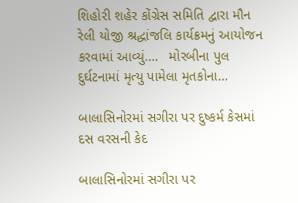શિહોરી શહેર કોંગ્રેસ સમિતિ દ્વારા મૌન રેલી યોજી શ્રદ્ધાંજલિ કાર્યક્રમનું આયોજન કરવામાં આવ્યું….   મોરબીના પુલ દુર્ઘટનામાં મૃત્યુ પામેલા મૃતકોના…

બાલાસિનોરમાં સગીરા પર દુષ્કર્મ કેસમાં દસ વરસની કેદ

બાલાસિનોરમાં સગીરા પર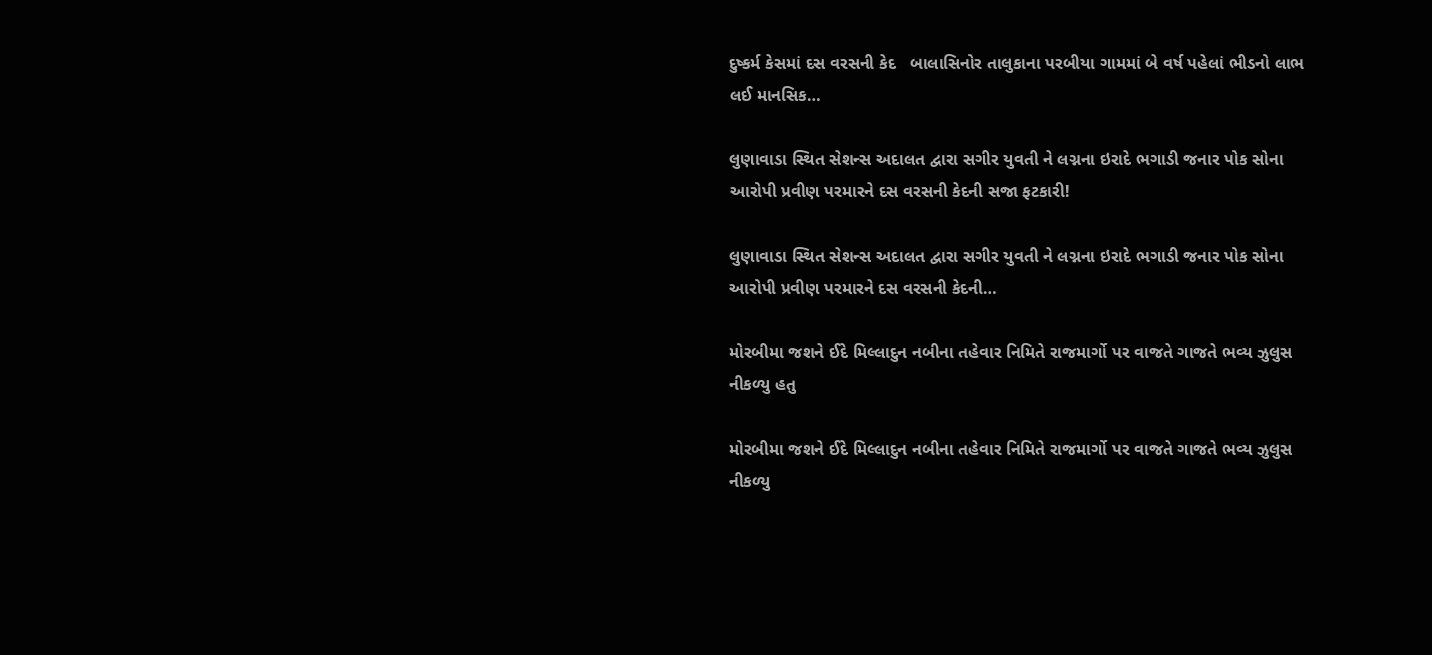દુષ્કર્મ કેસમાં દસ વરસની કેદ   બાલાસિનોર તાલુકાના પરબીયા ગામમાં બે વર્ષ પહેલાં ભીડનો લાભ લઈ માનસિક…

લુણાવાડા સ્થિત સેશન્સ અદાલત દ્વારા સગીર યુવતી ને લગ્નના ઇરાદે ભગાડી જનાર પોક સોના આરોપી પ્રવીણ પરમારને દસ વરસની કેદની સજા ફટકારી!

લુણાવાડા સ્થિત સેશન્સ અદાલત દ્વારા સગીર યુવતી ને લગ્નના ઇરાદે ભગાડી જનાર પોક સોના આરોપી પ્રવીણ પરમારને દસ વરસની કેદની…

મોરબીમા જશને ઈદે મિલ્લાદુન નબીના તહેવાર નિમિતે રાજમાર્ગો પર વાજતે ગાજતે ભવ્ય ઝુલુસ નીકળ્યુ હતુ

મોરબીમા જશને ઈદે મિલ્લાદુન નબીના તહેવાર નિમિતે રાજમાર્ગો પર વાજતે ગાજતે ભવ્ય ઝુલુસ નીકળ્યુ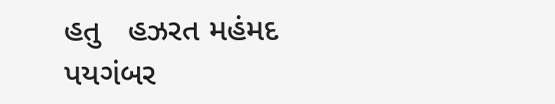હતુ   હઝરત મહંમદ પયગંબર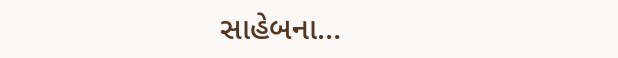સાહેબના…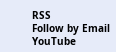RSS
Follow by Email
YouTube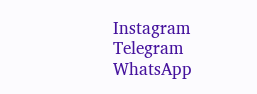Instagram
Telegram
WhatsApp